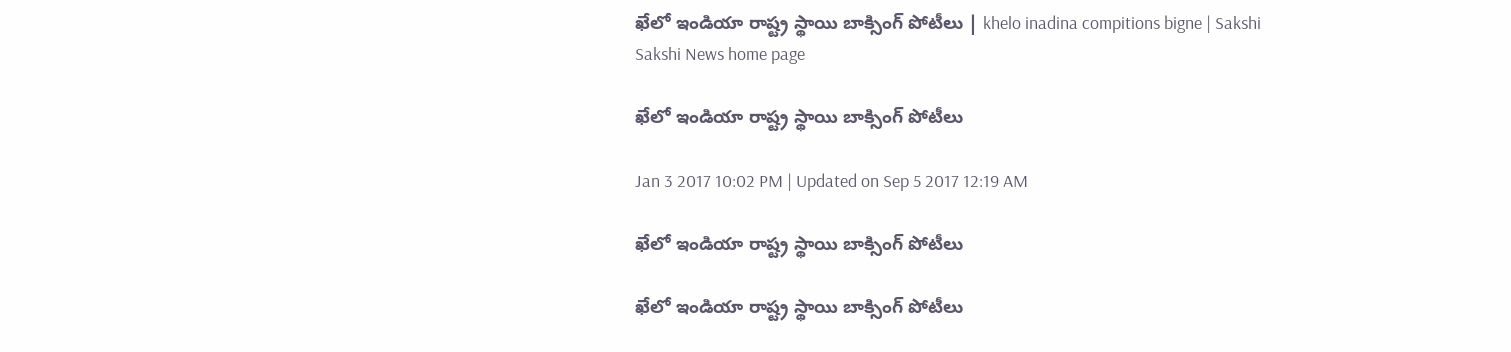ఖేలో ఇండియా రాష్ట్ర స్థాయి బాక్సింగ్‌ పోటీలు | khelo inadina compitions bigne | Sakshi
Sakshi News home page

ఖేలో ఇండియా రాష్ట్ర స్థాయి బాక్సింగ్‌ పోటీలు

Jan 3 2017 10:02 PM | Updated on Sep 5 2017 12:19 AM

ఖేలో ఇండియా రాష్ట్ర స్థాయి బాక్సింగ్‌ పోటీలు

ఖేలో ఇండియా రాష్ట్ర స్థాయి బాక్సింగ్‌ పోటీలు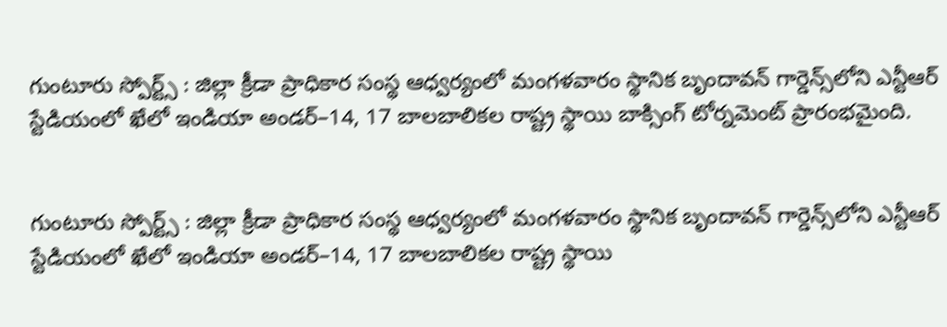గుంటూరు స్పోర్ట్స్ : జిల్లా క్రీడా ప్రాధికార సంస్థ ఆధ్వర్యంలో మంగళవారం స్థానిక బృందావన్‌ గార్డెన్స్‌లోని ఎన్టీఆర్‌ స్టేడియంలో ఖేలో ఇండియా అండర్‌–14, 17 బాలబాలికల రాష్ట్ర స్థాయి బాక్సింగ్‌ టోర్నమెంట్‌ ప్రారంభమైంది.


గుంటూరు స్పోర్ట్స్ : జిల్లా క్రీడా ప్రాధికార సంస్థ ఆధ్వర్యంలో మంగళవారం స్థానిక బృందావన్‌ గార్డెన్స్‌లోని ఎన్టీఆర్‌ స్టేడియంలో ఖేలో ఇండియా అండర్‌–14, 17 బాలబాలికల రాష్ట్ర స్థాయి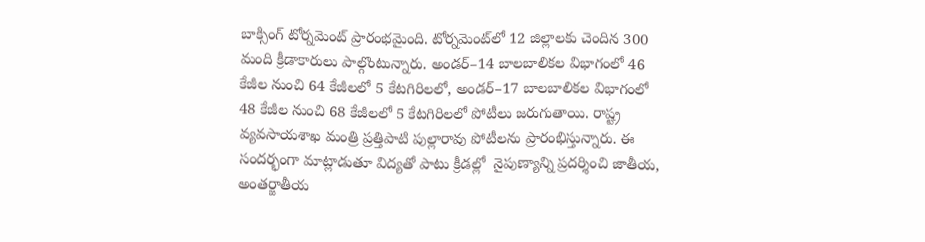బాక్సింగ్‌ టోర్నమెంట్‌ ప్రారంభమైంది. టోర్నమెంట్‌లో 12 జిల్లాలకు చెందిన 300 మంది క్రీడాకారులు పాల్గొంటున్నారు. అండర్‌–14 బాలబాలికల విభాగంలో 46 కేజీల నుంచి 64 కేజీలలో 5 కేటగిరిలలో, అండర్‌–17 బాలబాలికల విభాగంలో 48 కేజీల నుంచి 68 కేజీలలో 5 కేటగిరిలలో పోటీలు జరుగుతాయి. రాష్ట్ర వ్యవసాయశాఖ మంత్రి ప్రత్తిపాటి పుల్లారావు పోటీలను ప్రారంభిస్తున్నారు. ఈ సందర్భంగా మాట్లాడుతూ విద్యతో పాటు క్రీడల్లో  నైపుణ్యాన్ని ప్రదర్శించి జాతీయ, అంతర్జాతీయ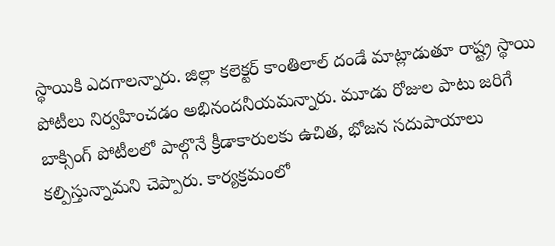స్థాయికి ఎదగాలన్నారు. జిల్లా కలెక్టర్‌ కాంతిలాల్‌ దండే మాట్లాడుతూ రాష్ట్ర స్థాయి పోటీలు నిర్వహించడం అభినందనీయమన్నారు. మూడు రోజుల పాటు జరిగే బాక్సింగ్‌ పోటీలలో పాల్గొనే క్రీడాకారులకు ఉచిత, భోజన సదుపాయాలు కల్పిస్తున్నామని చెప్పారు. కార్యక్రమంలో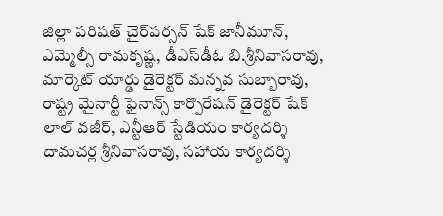జిల్లా పరిషత్‌ చైర్‌పర్సన్‌ షేక్‌ జానీమూన్, ఎమ్మెల్సీ రామకృష్ణ, డీఎస్‌డీఓ బి.శ్రీనివాసరావు, మార్కెట్‌ యార్డు డైరెక్టర్‌ మన్నవ సుబ్బారావు, రాష్ట్ర మైనార్టీ ఫైనాన్స్‌ కార్పొరేషన్‌ డైరెక్టర్‌ షేక్‌ లాల్‌ వజీర్, ఎన్టీఆర్‌ స్టేడియం కార్యదర్శి దామచర్ల శ్రీనివాసరావు, సహాయ కార్యదర్శి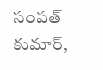సంపత్‌ కుమార్,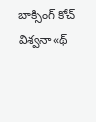బాక్సింగ్‌ కోచ్‌ విశ్వనా«థ్‌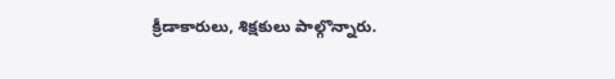క్రీడాకారులు, శిక్షకులు పాల్గొన్నారు.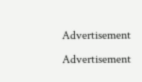Advertisement
Advertisement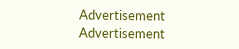Advertisement
Advertisement